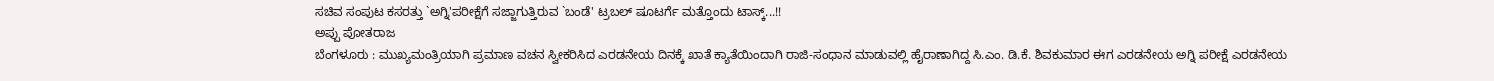ಸಚಿವ ಸಂಪುಟ ಕಸರತ್ತು `ಅಗ್ನಿ'ಪರೀಕ್ಷೆಗೆ ಸಜ್ಜಾಗುತ್ತಿರುವ `ಬಂಡೆ' ಟ್ರಬಲ್ ಷೂಟರ್ಗೆ ಮತ್ತೊಂದು ಟಾಸ್ಕ್...!!
ಅಪ್ಪು ಪೋತರಾಜ
ಬೆಂಗಳೂರು : ಮುಖ್ಯಮಂತ್ರಿಯಾಗಿ ಪ್ರಮಾಣ ವಚನ ಸ್ವೀಕರಿಸಿದ ಎರಡನೇಯ ದಿನಕ್ಕೆ ಖಾತೆ ಕ್ಯಾತೆಯಿಂದಾಗಿ ರಾಜಿ-ಸಂಧಾನ ಮಾಡುವಲ್ಲಿ ಹೈರಾಣಾಗಿದ್ದ ಸಿ.ಎಂ. ಡಿ.ಕೆ. ಶಿವಕುಮಾರ ಈಗ ಎರಡನೇಯ ಅಗ್ನಿ ಪರೀಕ್ಷೆ ಎರಡನೇಯ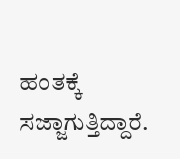ಹಂತಕ್ಕೆ ಸಜ್ಜಾಗುತ್ತಿದ್ದಾರೆ.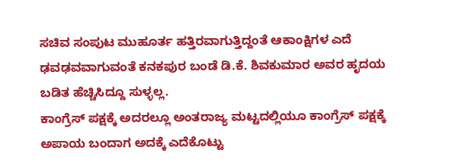ಸಚಿವ ಸಂಪುಟ ಮುಹೂರ್ತ ಹತ್ತಿರವಾಗುತ್ತಿದ್ದಂತೆ ಆಕಾಂಕ್ಷಿಗಳ ಎದೆ ಢವಢವವಾಗುವಂತೆ ಕನಕಪುರ ಬಂಡೆ ಡಿ.ಕೆ. ಶಿವಕುಮಾರ ಅವರ ಹೃದಯ ಬಡಿತ ಹೆಚ್ಚಿಸಿದ್ದೂ ಸುಳ್ಳಲ್ಲ.
ಕಾಂಗ್ರೆಸ್ ಪಕ್ಷಕ್ಕೆ ಅದರಲ್ಲೂ ಅಂತರಾಜ್ಯ ಮಟ್ಟದಲ್ಲಿಯೂ ಕಾಂಗ್ರೆಸ್ ಪಕ್ಷಕ್ಕೆ ಅಪಾಯ ಬಂದಾಗ ಅದಕ್ಕೆ ಎದೆಕೊಟ್ಟು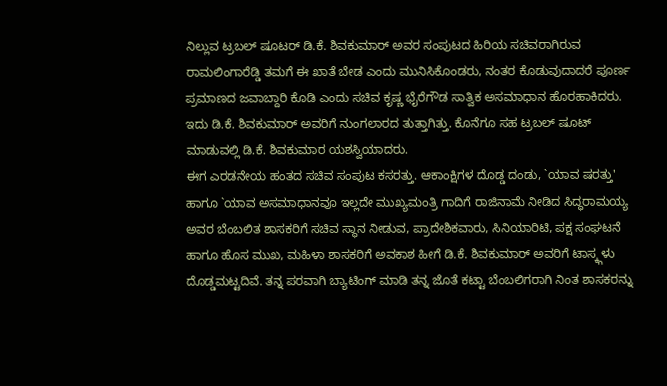ನಿಲ್ಲುವ ಟ್ರಬಲ್ ಷೂಟರ್ ಡಿ.ಕೆ. ಶಿವಕುಮಾರ್ ಅವರ ಸಂಪುಟದ ಹಿರಿಯ ಸಚಿವರಾಗಿರುವ ರಾಮಲಿಂಗಾರೆಡ್ಡಿ ತಮಗೆ ಈ ಖಾತೆ ಬೇಡ ಎಂದು ಮುನಿಸಿಕೊಂಡರು, ನಂತರ ಕೊಡುವುದಾದರೆ ಪೂರ್ಣ ಪ್ರಮಾಣದ ಜವಾಬ್ದಾರಿ ಕೊಡಿ ಎಂದು ಸಚಿವ ಕೃಷ್ಣ ಭೈರೆಗೌಡ ಸಾತ್ವಿಕ ಅಸಮಾಧಾನ ಹೊರಹಾಕಿದರು. ಇದು ಡಿ.ಕೆ. ಶಿವಕುಮಾರ್ ಅವರಿಗೆ ನುಂಗಲಾರದ ತುತ್ತಾಗಿತ್ತು. ಕೊನೆಗೂ ಸಹ ಟ್ರಬಲ್ ಷೂಟ್ ಮಾಡುವಲ್ಲಿ ಡಿ.ಕೆ. ಶಿವಕುಮಾರ ಯಶಸ್ವಿಯಾದರು.
ಈಗ ಎರಡನೇಯ ಹಂತದ ಸಚಿವ ಸಂಪುಟ ಕಸರತ್ತು. ಆಕಾಂಕ್ಷಿಗಳ ದೊಡ್ಡ ದಂಡು, `ಯಾವ ಷರತ್ತು' ಹಾಗೂ `ಯಾವ ಅಸಮಾಧಾನವೂ ಇಲ್ಲದೇ ಮುಖ್ಯಮಂತ್ರಿ ಗಾದಿಗೆ ರಾಜಿನಾಮೆ ನೀಡಿದ ಸಿದ್ಧರಾಮಯ್ಯ ಅವರ ಬೆಂಬಲಿತ ಶಾಸಕರಿಗೆ ಸಚಿವ ಸ್ಥಾನ ನೀಡುವ, ಪ್ರಾದೇಶಿಕವಾರು, ಸಿನಿಯಾರಿಟಿ, ಪಕ್ಷ ಸಂಘಟನೆ ಹಾಗೂ ಹೊಸ ಮುಖ, ಮಹಿಳಾ ಶಾಸಕರಿಗೆ ಅವಕಾಶ ಹೀಗೆ ಡಿ.ಕೆ. ಶಿವಕುಮಾರ್ ಅವರಿಗೆ ಟಾಸ್ಕ್ಗಳು ದೊಡ್ಡಮಟ್ಟದಿವೆ. ತನ್ನ ಪರವಾಗಿ ಬ್ಯಾಟಿಂಗ್ ಮಾಡಿ ತನ್ನ ಜೊತೆ ಕಟ್ಟಾ ಬೆಂಬಲಿಗರಾಗಿ ನಿಂತ ಶಾಸಕರನ್ನು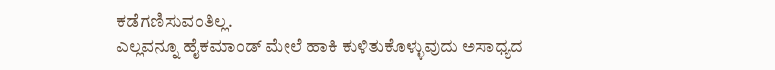ಕಡೆಗಣಿಸುವಂತಿಲ್ಲ.
ಎಲ್ಲವನ್ನೂ ಹೈಕಮಾಂಡ್ ಮೇಲೆ ಹಾಕಿ ಕುಳಿತುಕೊಳ್ಳುವುದು ಅಸಾಧ್ಯದ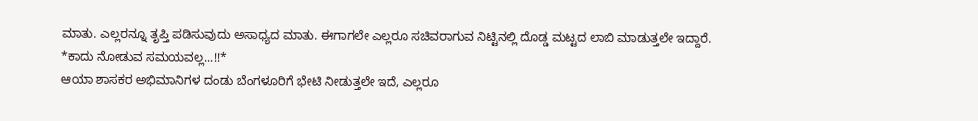ಮಾತು. ಎಲ್ಲರನ್ನೂ ತೃಪ್ತಿ ಪಡಿಸುವುದು ಅಸಾಧ್ಯದ ಮಾತು. ಈಗಾಗಲೇ ಎಲ್ಲರೂ ಸಚಿವರಾಗುವ ನಿಟ್ಟಿನಲ್ಲಿ ದೊಡ್ಡ ಮಟ್ಟದ ಲಾಬಿ ಮಾಡುತ್ತಲೇ ಇದ್ದಾರೆ.
*ಕಾದು ನೋಡುವ ಸಮಯವಲ್ಲ...!!*
ಆಯಾ ಶಾಸಕರ ಅಭಿಮಾನಿಗಳ ದಂಡು ಬೆಂಗಳೂರಿಗೆ ಭೇಟಿ ನೀಡುತ್ತಲೇ ಇದೆ, ಎಲ್ಲರೂ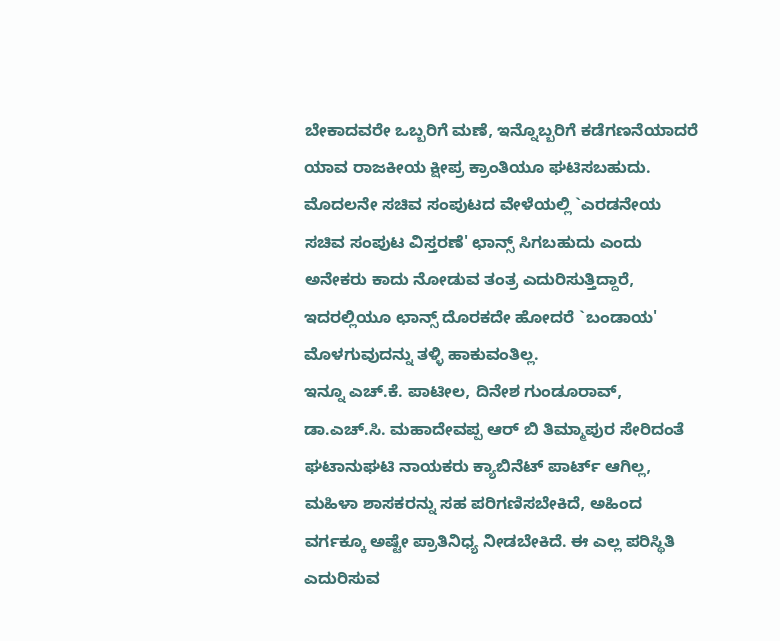ಬೇಕಾದವರೇ ಒಬ್ಬರಿಗೆ ಮಣೆ, ಇನ್ನೊಬ್ಬರಿಗೆ ಕಡೆಗಣನೆಯಾದರೆ ಯಾವ ರಾಜಕೀಯ ಕ್ಷೀಪ್ರ ಕ್ರಾಂತಿಯೂ ಘಟಿಸಬಹುದು. ಮೊದಲನೇ ಸಚಿವ ಸಂಪುಟದ ವೇಳೆಯಲ್ಲಿ `ಎರಡನೇಯ ಸಚಿವ ಸಂಪುಟ ವಿಸ್ತರಣೆ' ಛಾನ್ಸ್ ಸಿಗಬಹುದು ಎಂದು ಅನೇಕರು ಕಾದು ನೋಡುವ ತಂತ್ರ ಎದುರಿಸುತ್ತಿದ್ದಾರೆ, ಇದರಲ್ಲಿಯೂ ಛಾನ್ಸ್ ದೊರಕದೇ ಹೋದರೆ `ಬಂಡಾಯ' ಮೊಳಗುವುದನ್ನು ತಳ್ಳಿ ಹಾಕುವಂತಿಲ್ಲ.
ಇನ್ನೂ ಎಚ್.ಕೆ. ಪಾಟೀಲ, ದಿನೇಶ ಗುಂಡೂರಾವ್, ಡಾ.ಎಚ್.ಸಿ. ಮಹಾದೇವಪ್ಪ ಆರ್ ಬಿ ತಿಮ್ಮಾಪುರ ಸೇರಿದಂತೆ ಘಟಾನುಘಟಿ ನಾಯಕರು ಕ್ಯಾಬಿನೆಟ್ ಪಾರ್ಟ್ ಆಗಿಲ್ಲ, ಮಹಿಳಾ ಶಾಸಕರನ್ನು ಸಹ ಪರಿಗಣಿಸಬೇಕಿದೆ, ಅಹಿಂದ ವರ್ಗಕ್ಕೂ ಅಷ್ಟೇ ಪ್ರಾತಿನಿಧ್ಯ ನೀಡಬೇಕಿದೆ. ಈ ಎಲ್ಲ ಪರಿಸ್ಥಿತಿ ಎದುರಿಸುವ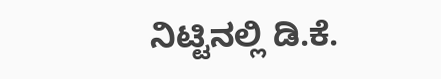ನಿಟ್ಟಿನಲ್ಲಿ ಡಿ.ಕೆ.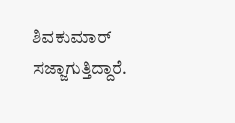ಶಿವಕುಮಾರ್ ಸಜ್ಜಾಗುತ್ತಿದ್ದಾರೆ.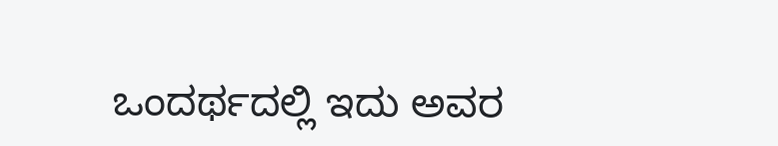ಒಂದರ್ಥದಲ್ಲಿ ಇದು ಅವರ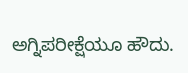ಅಗ್ನಿಪರೀಕ್ಷೆಯೂ ಹೌದು.